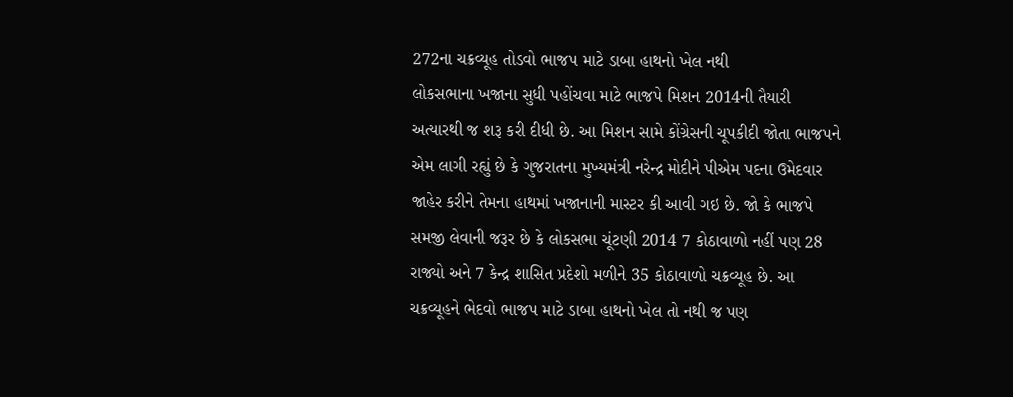272ના ચક્રવ્યૂહ તોડવો ભાજપ માટે ડાબા હાથનો ખેલ નથી
લોકસભાના ખજાના સુધી પહોંચવા માટે ભાજપે મિશન 2014ની તૈયારી અત્યારથી જ શરૂ કરી દીધી છે. આ મિશન સામે કોંગ્રેસની ચૂપકીદી જોતા ભાજપને એમ લાગી રહ્યું છે કે ગુજરાતના મુખ્યમંત્રી નરેન્દ્ર મોદીને પીએમ પદના ઉમેદવાર જાહેર કરીને તેમના હાથમાં ખજાનાની માસ્ટર કી આવી ગઇ છે. જો કે ભાજપે સમજી લેવાની જરૂર છે કે લોકસભા ચૂંટણી 2014 7 કોઠાવાળો નહીં પણ 28 રાજ્યો અને 7 કેન્દ્ર શાસિત પ્રદેશો મળીને 35 કોઠાવાળો ચક્રવ્યૂહ છે. આ ચક્રવ્યૂહને ભેદવો ભાજપ માટે ડાબા હાથનો ખેલ તો નથી જ પણ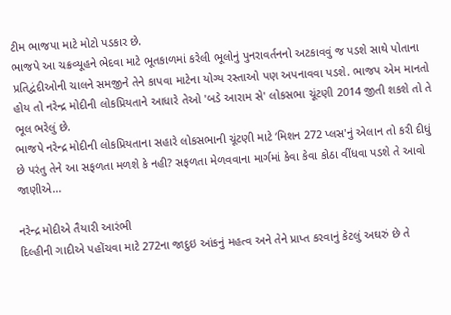ટીમ ભાજપા માટે મોટો પડકાર છે.
ભાજપે આ ચક્રવ્યૂહને ભેદવા માટે ભૂતકાળમાં કરેલી ભૂલોનું પુનરાવર્તનનો અટકાવવું જ પડશે સાથે પોતાના પ્રતિદ્વંદીઓની ચાલને સમજીને તેને કાપવા માટેના યોગ્ય રસ્તાઓ પણ અપનાવવા પડશે. ભાજપ એમ માનતો હોય તો નરેન્દ્ર મોદીની લોકપ્રિયતાને આધારે તેઓ 'બડે આરામ સે' લોકસભા ચૂંટણી 2014 જીતી શકશે તો તે ભૂલ ભરેલું છે.
ભાજપે નરેન્દ્ર મોદીની લોકપ્રિયતાના સહારે લોકસભાની ચૂંટણી માટે ‘મિશન 272 પ્લસ'નું એલાન તો કરી દીધું છે પરંતુ તેને આ સફળતા મળશે કે નહી? સફળતા મેળવવાના માર્ગમાં કેવા કેવા કોઠા વીંધવા પડશે તે આવો જાણીએ...

નરેન્દ્ર મોદીએ તૈયારી આરંભી
દિલ્હીની ગાદીએ પહોંચવા માટે 272ના જાદુઇ આંકનું મહત્વ અને તેને પ્રાપ્ત કરવાનું કેટલું અઘરું છે તે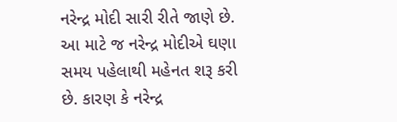નરેન્દ્ર મોદી સારી રીતે જાણે છે. આ માટે જ નરેન્દ્ર મોદીએ ઘણા સમય પહેલાથી મહેનત શરૂ કરી છે. કારણ કે નરેન્દ્ર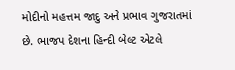મોદીનો મહત્તમ જાદુ અને પ્રભાવ ગુજરાતમાં છે. ભાજપ દેશના હિન્દી બેલ્ટ એટલે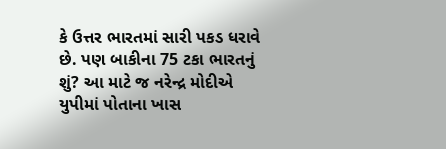કે ઉત્તર ભારતમાં સારી પકડ ધરાવે છે. પણ બાકીના 75 ટકા ભારતનું શું? આ માટે જ નરેન્દ્ર મોદીએ યુપીમાં પોતાના ખાસ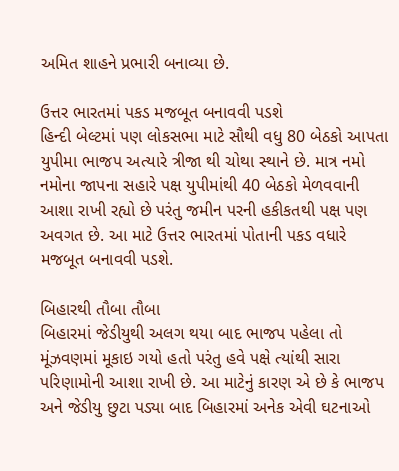અમિત શાહને પ્રભારી બનાવ્યા છે.

ઉત્તર ભારતમાં પકડ મજબૂત બનાવવી પડશે
હિન્દી બેલ્ટમાં પણ લોકસભા માટે સૌથી વધુ 80 બેઠકો આપતા યુપીમા ભાજપ અત્યારે ત્રીજા થી ચોથા સ્થાને છે. માત્ર નમો નમોના જાપના સહારે પક્ષ યુપીમાંથી 40 બેઠકો મેળવવાની આશા રાખી રહ્યો છે પરંતુ જમીન પરની હકીકતથી પક્ષ પણ અવગત છે. આ માટે ઉત્તર ભારતમાં પોતાની પકડ વધારે મજબૂત બનાવવી પડશે.

બિહારથી તૌબા તૌબા
બિહારમાં જેડીયુથી અલગ થયા બાદ ભાજપ પહેલા તો મૂંઝવણમાં મૂકાઇ ગયો હતો પરંતુ હવે પક્ષે ત્યાંથી સારા પરિણામોની આશા રાખી છે. આ માટેનું કારણ એ છે કે ભાજપ અને જેડીયુ છુટા પડ્યા બાદ બિહારમાં અનેક એવી ઘટનાઓ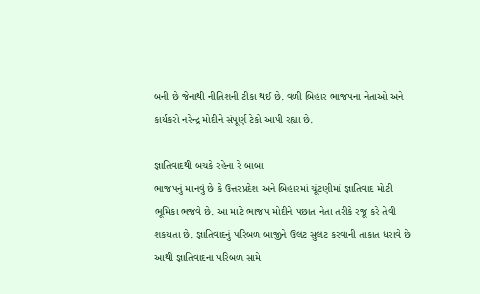બની છે જેનાથી નીતિશની ટીકા થઈ છે. વળી બિહાર ભાજપના નેતાઓ અને કાર્યકરો નરેન્દ્ર મોદીને સંપૂર્ણ ટેકો આપી રહ્યા છે.

જ્ઞાતિવાદથી બચકે રહેના રે બાબા
ભાજપનું માનવું છે કે ઉત્તરપ્રદેશ અને બિહારમાં ચૂંટણીમાં જ્ઞાતિવાદ મોટી ભૂમિકા ભજવે છે. આ માટે ભાજપ મોદીને પછાત નેતા તરીકે રજૂ કરે તેવી શકયતા છે. જ્ઞાતિવાદનું પરિબળ બાજીને ઉલટ સુલટ કરવાની તાકાત ધરાવે છે આથી જ્ઞાતિવાદના પરિબળ સામે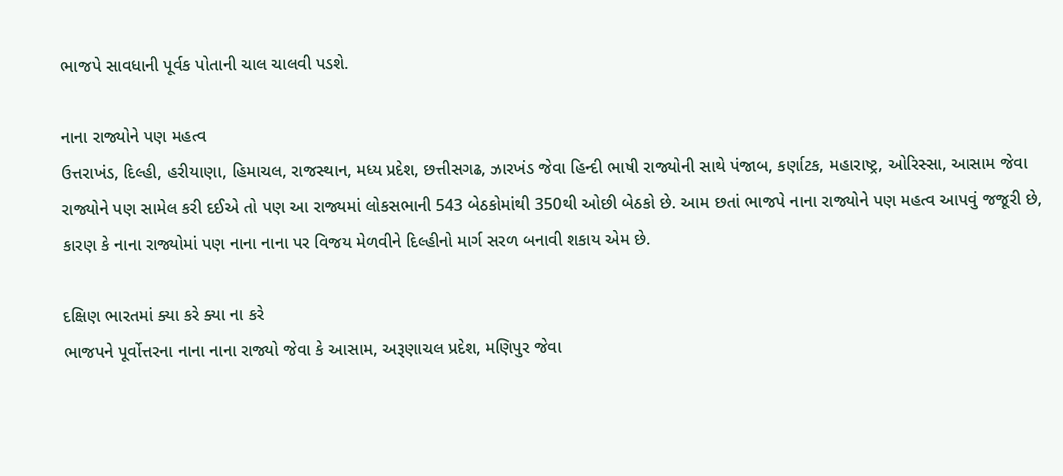ભાજપે સાવધાની પૂર્વક પોતાની ચાલ ચાલવી પડશે.

નાના રાજ્યોને પણ મહત્વ
ઉત્તરાખંડ, દિલ્હી, હરીયાણા, હિમાચલ, રાજસ્થાન, મધ્ય પ્રદેશ, છત્તીસગઢ, ઝારખંડ જેવા હિન્દી ભાષી રાજ્યોની સાથે પંજાબ, કર્ણાટક, મહારાષ્ટ્ર, ઓરિસ્સા, આસામ જેવા રાજ્યોને પણ સામેલ કરી દઈએ તો પણ આ રાજ્યમાં લોકસભાની 543 બેઠકોમાંથી 350થી ઓછી બેઠકો છે. આમ છતાં ભાજપે નાના રાજ્યોને પણ મહત્વ આપવું જજૂરી છે, કારણ કે નાના રાજ્યોમાં પણ નાના નાના પર વિજય મેળવીને દિલ્હીનો માર્ગ સરળ બનાવી શકાય એમ છે.

દક્ષિણ ભારતમાં ક્યા કરે ક્યા ના કરે
ભાજપને પૂર્વોત્તરના નાના નાના રાજ્યો જેવા કે આસામ, અરૂણાચલ પ્રદેશ, મણિપુર જેવા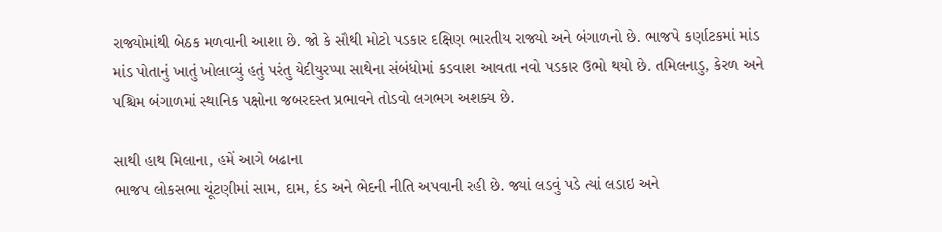રાજ્યોમાંથી બેઠક મળવાની આશા છે. જો કે સૌથી મોટો પડકાર દક્ષિણ ભારતીય રાજ્યો અને બંગાળનો છે. ભાજપે કર્ણાટકમાં માંડ માંડ પોતાનું ખાતું ખોલાવ્યું હતું પરંતુ યેદીયુરપ્પા સાથેના સંબંધોમાં કડવાશ આવતા નવો પડકાર ઉભો થયો છે. તમિલનાડુ, કેરળ અને પશ્ચિમ બંગાળમાં સ્થાનિક પક્ષોના જબરદસ્ત પ્રભાવને તોડવો લગભગ અશક્ય છે.

સાથી હાથ મિલાના, હમેં આગે બઢાના
ભાજપ લોકસભા ચૂંટણીમાં સામ, દામ, દંડ અને ભેદની નીતિ અપવાની રહી છે. જ્યાં લડવું પડે ત્યાં લડાઇ અને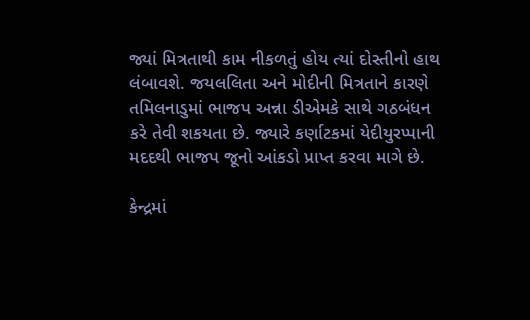જ્યાં મિત્રતાથી કામ નીકળતું હોય ત્યાં દોસ્તીનો હાથ લંબાવશે. જયલલિતા અને મોદીની મિત્રતાને કારણે તમિલનાડુમાં ભાજપ અન્ના ડીએમકે સાથે ગઠબંધન કરે તેવી શકયતા છે. જ્યારે કર્ણાટકમાં યેદીયુરપ્પાની મદદથી ભાજપ જૂનો આંકડો પ્રાપ્ત કરવા માગે છે.

કેન્દ્રમાં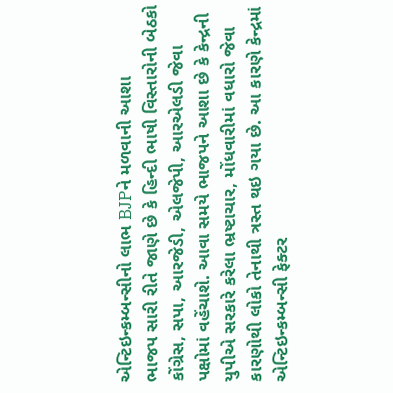એન્ટિઇન્કમ્બન્સીનો લાભ BJPને મળવાની આશા
ભાજપ સારી રીતે જાણે છે કે હિન્દી ભાષી વિસ્તારોની બેઠકો કોંગ્રેસ, સપા, આરજેડી, એલજેપી, આરએલડી જેવા પક્ષોમાં વહેંચાશે. આવા સમયે ભાજપને આશા છે કે કેન્દ્રની યુપીએ સરકારે કરેલા ભ્રષ્ટાચાર, મોંધવારીમાં વધારો જેવા કારણોથી લોકો તેનાથી ત્રસ્ત થઇ ગયા છે. આ કારણે કેન્દ્રમાં એન્ટિઇન્કમ્બન્સી ફેક્ટર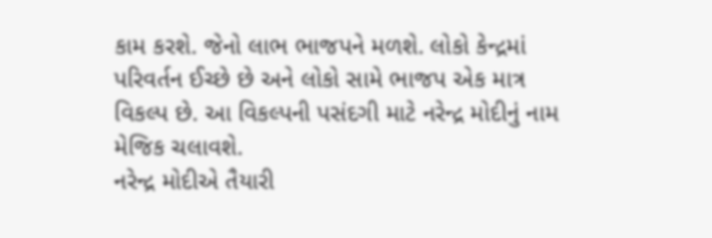કામ કરશે. જેનો લાભ ભાજપને મળશે. લોકો કેન્દ્રમાં પરિવર્તન ઈચ્છે છે અને લોકો સામે ભાજપ એક માત્ર વિકલ્પ છે. આ વિકલ્પની પસંદગી માટે નરેન્દ્ર મોદીનું નામ મેજિક ચલાવશે.
નરેન્દ્ર મોદીએ તૈયારી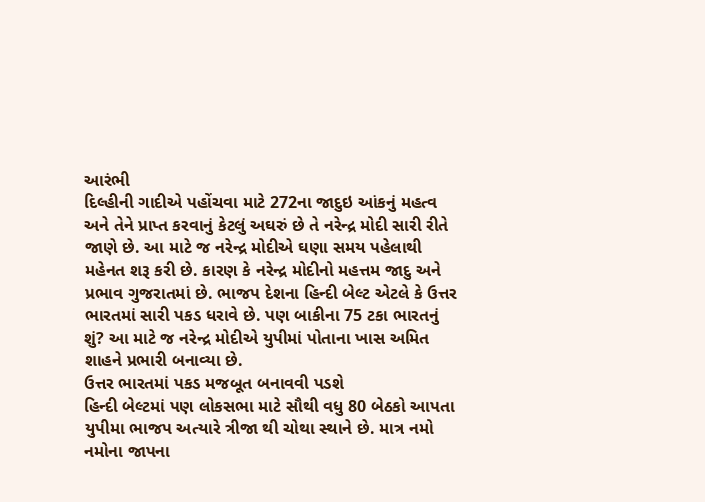આરંભી
દિલ્હીની ગાદીએ પહોંચવા માટે 272ના જાદુઇ આંકનું મહત્વ અને તેને પ્રાપ્ત કરવાનું કેટલું અઘરું છે તે નરેન્દ્ર મોદી સારી રીતે જાણે છે. આ માટે જ નરેન્દ્ર મોદીએ ઘણા સમય પહેલાથી મહેનત શરૂ કરી છે. કારણ કે નરેન્દ્ર મોદીનો મહત્તમ જાદુ અને પ્રભાવ ગુજરાતમાં છે. ભાજપ દેશના હિન્દી બેલ્ટ એટલે કે ઉત્તર ભારતમાં સારી પકડ ધરાવે છે. પણ બાકીના 75 ટકા ભારતનું શું? આ માટે જ નરેન્દ્ર મોદીએ યુપીમાં પોતાના ખાસ અમિત શાહને પ્રભારી બનાવ્યા છે.
ઉત્તર ભારતમાં પકડ મજબૂત બનાવવી પડશે
હિન્દી બેલ્ટમાં પણ લોકસભા માટે સૌથી વધુ 80 બેઠકો આપતા યુપીમા ભાજપ અત્યારે ત્રીજા થી ચોથા સ્થાને છે. માત્ર નમો નમોના જાપના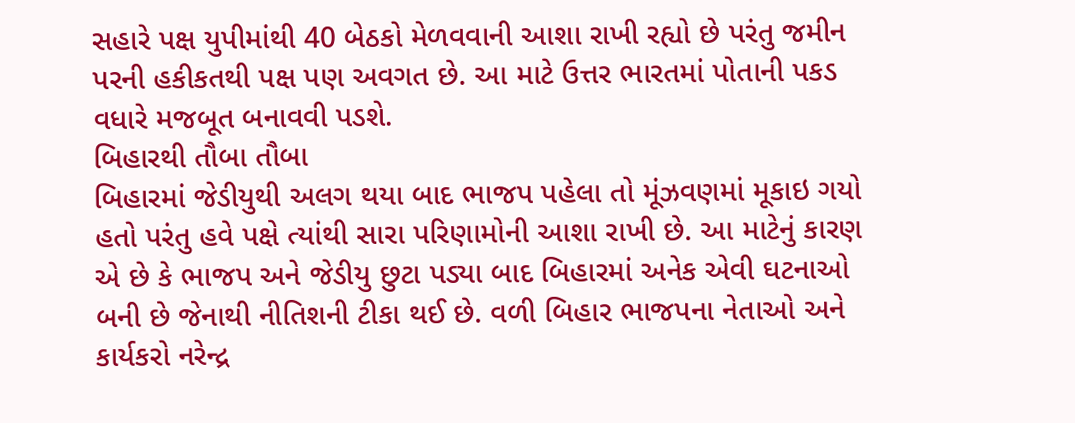સહારે પક્ષ યુપીમાંથી 40 બેઠકો મેળવવાની આશા રાખી રહ્યો છે પરંતુ જમીન પરની હકીકતથી પક્ષ પણ અવગત છે. આ માટે ઉત્તર ભારતમાં પોતાની પકડ વધારે મજબૂત બનાવવી પડશે.
બિહારથી તૌબા તૌબા
બિહારમાં જેડીયુથી અલગ થયા બાદ ભાજપ પહેલા તો મૂંઝવણમાં મૂકાઇ ગયો હતો પરંતુ હવે પક્ષે ત્યાંથી સારા પરિણામોની આશા રાખી છે. આ માટેનું કારણ એ છે કે ભાજપ અને જેડીયુ છુટા પડ્યા બાદ બિહારમાં અનેક એવી ઘટનાઓ બની છે જેનાથી નીતિશની ટીકા થઈ છે. વળી બિહાર ભાજપના નેતાઓ અને કાર્યકરો નરેન્દ્ર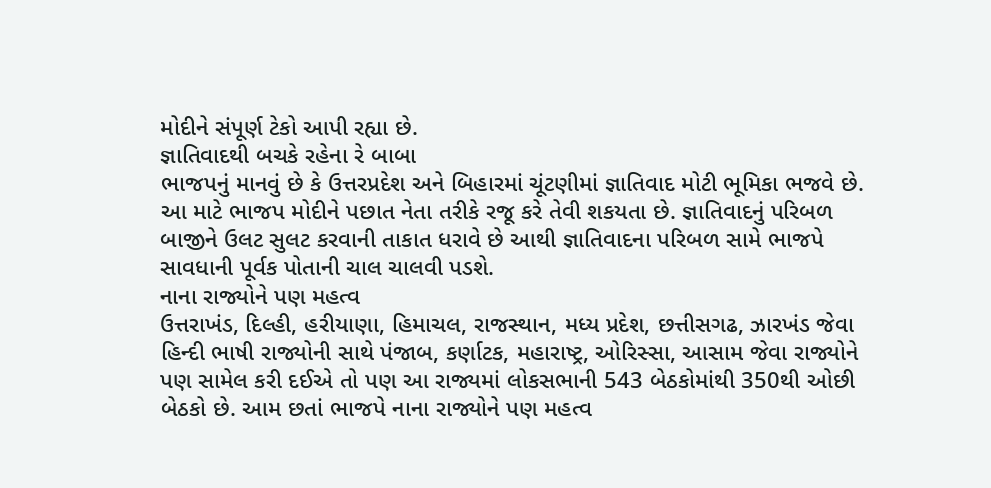મોદીને સંપૂર્ણ ટેકો આપી રહ્યા છે.
જ્ઞાતિવાદથી બચકે રહેના રે બાબા
ભાજપનું માનવું છે કે ઉત્તરપ્રદેશ અને બિહારમાં ચૂંટણીમાં જ્ઞાતિવાદ મોટી ભૂમિકા ભજવે છે. આ માટે ભાજપ મોદીને પછાત નેતા તરીકે રજૂ કરે તેવી શકયતા છે. જ્ઞાતિવાદનું પરિબળ બાજીને ઉલટ સુલટ કરવાની તાકાત ધરાવે છે આથી જ્ઞાતિવાદના પરિબળ સામે ભાજપે સાવધાની પૂર્વક પોતાની ચાલ ચાલવી પડશે.
નાના રાજ્યોને પણ મહત્વ
ઉત્તરાખંડ, દિલ્હી, હરીયાણા, હિમાચલ, રાજસ્થાન, મધ્ય પ્રદેશ, છત્તીસગઢ, ઝારખંડ જેવા હિન્દી ભાષી રાજ્યોની સાથે પંજાબ, કર્ણાટક, મહારાષ્ટ્ર, ઓરિસ્સા, આસામ જેવા રાજ્યોને પણ સામેલ કરી દઈએ તો પણ આ રાજ્યમાં લોકસભાની 543 બેઠકોમાંથી 350થી ઓછી બેઠકો છે. આમ છતાં ભાજપે નાના રાજ્યોને પણ મહત્વ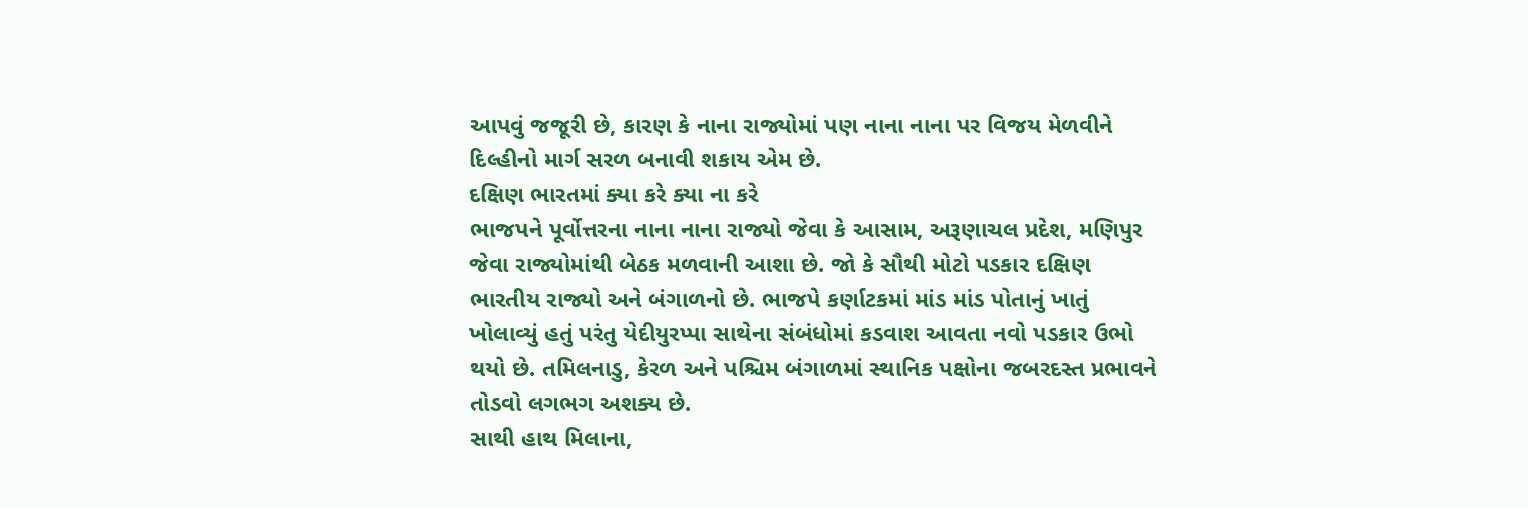આપવું જજૂરી છે, કારણ કે નાના રાજ્યોમાં પણ નાના નાના પર વિજય મેળવીને દિલ્હીનો માર્ગ સરળ બનાવી શકાય એમ છે.
દક્ષિણ ભારતમાં ક્યા કરે ક્યા ના કરે
ભાજપને પૂર્વોત્તરના નાના નાના રાજ્યો જેવા કે આસામ, અરૂણાચલ પ્રદેશ, મણિપુર જેવા રાજ્યોમાંથી બેઠક મળવાની આશા છે. જો કે સૌથી મોટો પડકાર દક્ષિણ ભારતીય રાજ્યો અને બંગાળનો છે. ભાજપે કર્ણાટકમાં માંડ માંડ પોતાનું ખાતું ખોલાવ્યું હતું પરંતુ યેદીયુરપ્પા સાથેના સંબંધોમાં કડવાશ આવતા નવો પડકાર ઉભો થયો છે. તમિલનાડુ, કેરળ અને પશ્ચિમ બંગાળમાં સ્થાનિક પક્ષોના જબરદસ્ત પ્રભાવને તોડવો લગભગ અશક્ય છે.
સાથી હાથ મિલાના,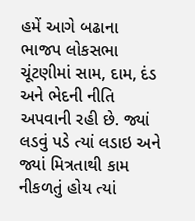હમેં આગે બઢાના
ભાજપ લોકસભા ચૂંટણીમાં સામ, દામ, દંડ અને ભેદની નીતિ અપવાની રહી છે. જ્યાં લડવું પડે ત્યાં લડાઇ અને જ્યાં મિત્રતાથી કામ નીકળતું હોય ત્યાં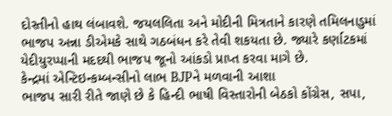દોસ્તીનો હાથ લંબાવશે. જયલલિતા અને મોદીની મિત્રતાને કારણે તમિલનાડુમાં ભાજપ અન્ના ડીએમકે સાથે ગઠબંધન કરે તેવી શકયતા છે. જ્યારે કર્ણાટકમાં યેદીયુરપ્પાની મદદથી ભાજપ જૂનો આંકડો પ્રાપ્ત કરવા માગે છે.
કેન્દ્રમાં એન્ટિઇન્કમ્બન્સીનો લાભ BJPને મળવાની આશા
ભાજપ સારી રીતે જાણે છે કે હિન્દી ભાષી વિસ્તારોની બેઠકો કોંગ્રેસ, સપા,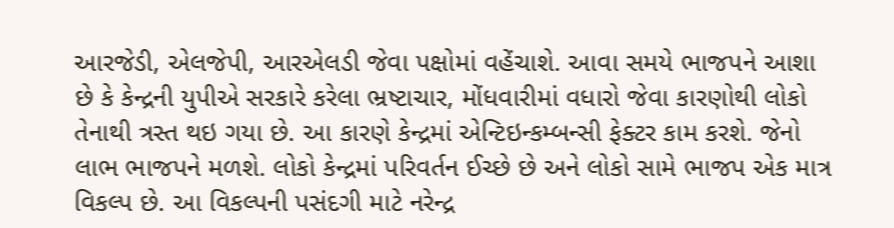આરજેડી, એલજેપી, આરએલડી જેવા પક્ષોમાં વહેંચાશે. આવા સમયે ભાજપને આશા છે કે કેન્દ્રની યુપીએ સરકારે કરેલા ભ્રષ્ટાચાર, મોંધવારીમાં વધારો જેવા કારણોથી લોકો તેનાથી ત્રસ્ત થઇ ગયા છે. આ કારણે કેન્દ્રમાં એન્ટિઇન્કમ્બન્સી ફેક્ટર કામ કરશે. જેનો લાભ ભાજપને મળશે. લોકો કેન્દ્રમાં પરિવર્તન ઈચ્છે છે અને લોકો સામે ભાજપ એક માત્ર વિકલ્પ છે. આ વિકલ્પની પસંદગી માટે નરેન્દ્ર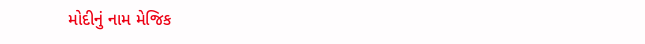મોદીનું નામ મેજિક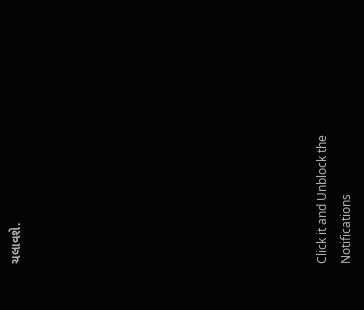ચલાવશે.












Click it and Unblock the Notifications